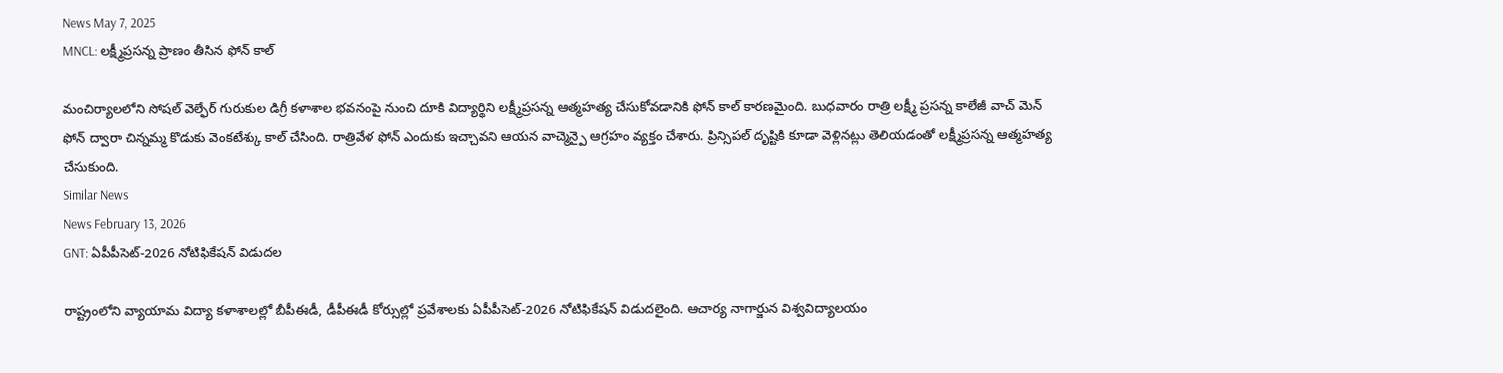News May 7, 2025
MNCL: లక్ష్మీప్రసన్న ప్రాణం తీసిన ఫోన్ కాల్

మంచిర్యాలలోని సోషల్ వెల్ఫేర్ గురుకుల డిగ్రీ కళాశాల భవనంపై నుంచి దూకి విద్యార్థిని లక్ష్మీప్రసన్న ఆత్మహత్య చేసుకోవడానికి ఫోన్ కాల్ కారణమైంది. బుధవారం రాత్రి లక్ష్మీ ప్రసన్న కాలేజీ వాచ్ మెన్ ఫోన్ ద్వారా చిన్నమ్మ కొడుకు వెంకటేశ్కు కాల్ చేసింది. రాత్రివేళ ఫోన్ ఎందుకు ఇచ్చావని ఆయన వాచ్మెన్పై ఆగ్రహం వ్యక్తం చేశారు. ప్రిన్సిపల్ దృష్టికి కూడా వెళ్లినట్లు తెలియడంతో లక్ష్మీప్రసన్న ఆత్మహత్య చేసుకుంది.
Similar News
News February 13, 2026
GNT: ఏపీపీసెట్-2026 నోటిఫికేషన్ విడుదల

రాష్ట్రంలోని వ్యాయామ విద్యా కళాశాలల్లో బీపీఈడీ, డీపీఈడీ కోర్సుల్లో ప్రవేశాలకు ఏపీపీసెట్-2026 నోటిఫికేషన్ విడుదలైంది. ఆచార్య నాగార్జున విశ్వవిద్యాలయం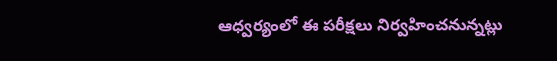ఆధ్వర్యంలో ఈ పరీక్షలు నిర్వహించనున్నట్లు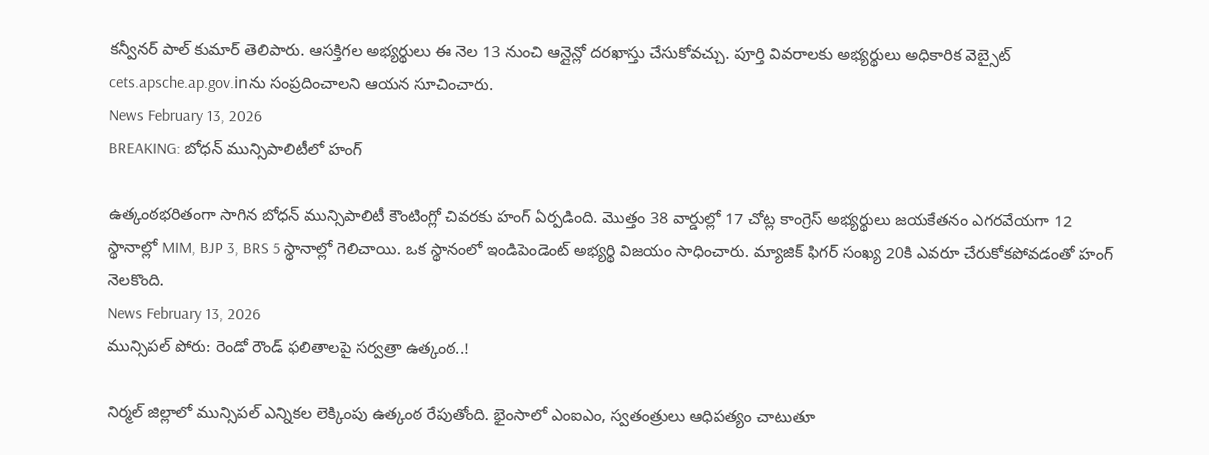కన్వీనర్ పాల్ కుమార్ తెలిపారు. ఆసక్తిగల అభ్యర్థులు ఈ నెల 13 నుంచి ఆన్లైన్లో దరఖాస్తు చేసుకోవచ్చు. పూర్తి వివరాలకు అభ్యర్థులు అధికారిక వెబ్సైట్ cets.apsche.ap.gov.inను సంప్రదించాలని ఆయన సూచించారు.
News February 13, 2026
BREAKING: బోధన్ మున్సిపాలిటీలో హంగ్

ఉత్కంఠభరితంగా సాగిన బోధన్ మున్సిపాలిటీ కౌంటింగ్లో చివరకు హంగ్ ఏర్పడింది. మొత్తం 38 వార్డుల్లో 17 చోట్ల కాంగ్రెస్ అభ్యర్థులు జయకేతనం ఎగరవేయగా 12 స్థానాల్లో MIM, BJP 3, BRS 5 స్థానాల్లో గెలిచాయి. ఒక స్థానంలో ఇండిపెండెంట్ అభ్యర్థి విజయం సాధించారు. మ్యాజిక్ ఫిగర్ సంఖ్య 20కి ఎవరూ చేరుకోకపోవడంతో హంగ్ నెలకొంది.
News February 13, 2026
మున్సిపల్ పోరు: రెండో రౌండ్ ఫలితాలపై సర్వత్రా ఉత్కంఠ..!

నిర్మల్ జిల్లాలో మున్సిపల్ ఎన్నికల లెక్కింపు ఉత్కంఠ రేపుతోంది. భైంసాలో ఎంఐఎం, స్వతంత్రులు ఆధిపత్యం చాటుతూ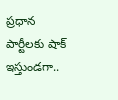ప్రధాన పార్టీలకు షాక్ ఇస్తుండగా..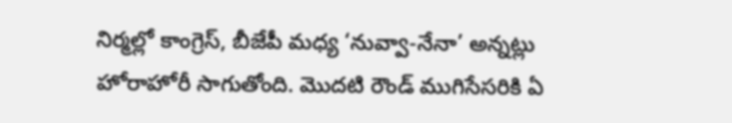నిర్మల్లో కాంగ్రెస్, బీజేపీ మధ్య ‘నువ్వా-నేనా’ అన్నట్లు హోరాహోరీ సాగుతోంది. మొదటి రౌండ్ ముగిసేసరికి ఏ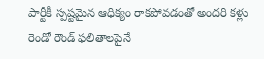పార్టీకీ స్పష్టమైన ఆధిక్యం రాకపోవడంతో అందరి కళ్లు రెండో రౌండ్ ఫలితాలపైనే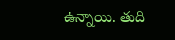ఉన్నాయి. తుది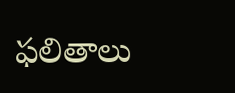ఫలితాలు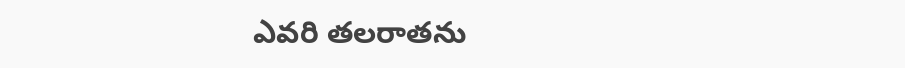ఎవరి తలరాతను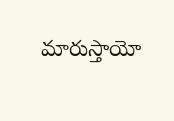మారుస్తాయో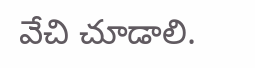వేచి చూడాలి.